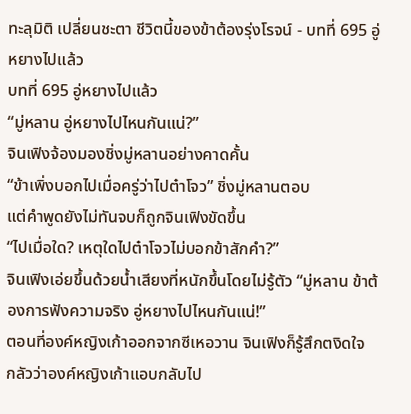ทะลุมิติ เปลี่ยนชะตา ชีวิตนี้ของข้าต้องรุ่งโรจน์ - บทที่ 695 อู่หยางไปแล้ว
บทที่ 695 อู่หยางไปแล้ว
“มู่หลาน อู่หยางไปไหนกันแน่?”
จินเฟิงจ้องมองชิ่งมู่หลานอย่างคาดคั้น
“ข้าเพิ่งบอกไปเมื่อครู่ว่าไปต๋าโจว” ชิ่งมู่หลานตอบ
แต่คำพูดยังไม่ทันจบก็ถูกจินเฟิงขัดขึ้น
“ไปเมื่อใด? เหตุใดไปต๋าโจวไม่บอกข้าสักคำ?”
จินเฟิงเอ่ยขึ้นด้วยน้ำเสียงที่หนักขึ้นโดยไม่รู้ตัว “มู่หลาน ข้าต้องการฟังความจริง อู่หยางไปไหนกันแน่!”
ตอนที่องค์หญิงเก้าออกจากซีเหอวาน จินเฟิงก็รู้สึกตงิดใจ
กลัวว่าองค์หญิงเก้าแอบกลับไป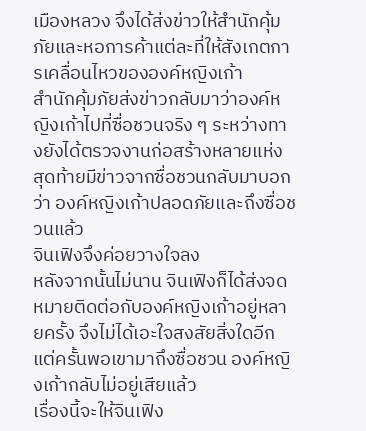เมืองหลวง จึงได้ส่งข่าวให้สำนักคุ้มภัยและหอการค้าแต่ละที่ให้สังเกตการเคลื่อนไหวขององค์หญิงเก้า
สำนักคุ้มภัยส่งข่าวกลับมาว่าองค์หญิงเก้าไปที่ซื่อชวนจริง ๆ ระหว่างทางยังได้ตรวจงานก่อสร้างหลายแห่ง
สุดท้ายมีข่าวจากซื่อชวนกลับมาบอกว่า องค์หญิงเก้าปลอดภัยและถึงซื่อชวนแล้ว
จินเฟิงจึงค่อยวางใจลง
หลังจากนั้นไม่นาน จินเฟิงก็ได้ส่งจดหมายติดต่อกับองค์หญิงเก้าอยู่หลายครั้ง จึงไม่ได้เอะใจสงสัยสิ่งใดอีก
แต่ครั้นพอเขามาถึงซื่อชวน องค์หญิงเก้ากลับไม่อยู่เสียแล้ว
เรื่องนี้จะให้จินเฟิง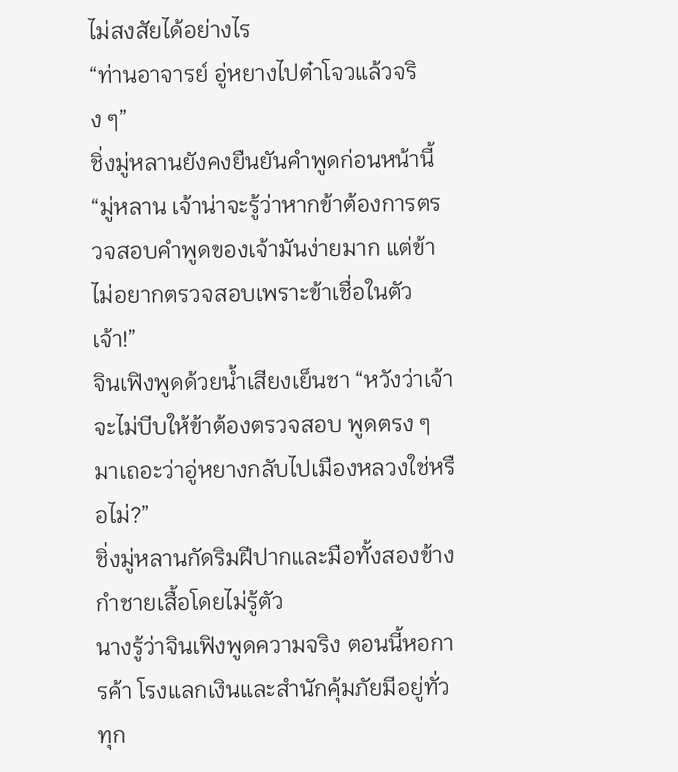ไม่สงสัยได้อย่างไร
“ท่านอาจารย์ อู่หยางไปต๋าโจวแล้วจริง ๆ”
ชิ่งมู่หลานยังคงยืนยันคำพูดก่อนหน้านี้
“มู่หลาน เจ้าน่าจะรู้ว่าหากข้าต้องการตรวจสอบคำพูดของเจ้ามันง่ายมาก แต่ข้าไม่อยากตรวจสอบเพราะข้าเชื่อในตัวเจ้า!”
จินเฟิงพูดด้วยน้ำเสียงเย็นชา “หวังว่าเจ้าจะไม่บีบให้ข้าต้องตรวจสอบ พูดตรง ๆ มาเถอะว่าอู่หยางกลับไปเมืองหลวงใช่หรือไม่?”
ชิ่งมู่หลานกัดริมฝีปากและมือทั้งสองข้างกำชายเสื้อโดยไม่รู้ตัว
นางรู้ว่าจินเฟิงพูดความจริง ตอนนี้หอการค้า โรงแลกเงินและสำนักคุ้มภัยมีอยู่ทั่วทุก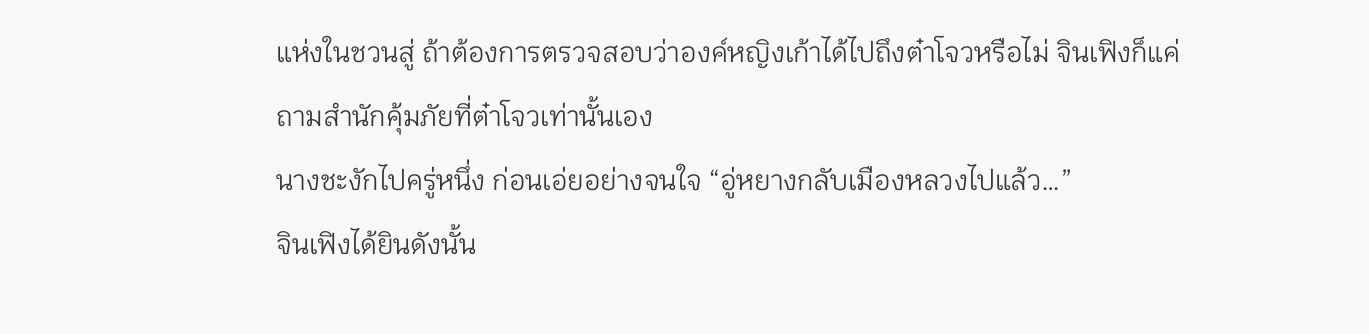แห่งในชวนสู่ ถ้าต้องการตรวจสอบว่าองค์หญิงเก้าได้ไปถึงต๋าโจวหรือไม่ จินเฟิงก็แค่ถามสำนักคุ้มภัยที่ต๋าโจวเท่านั้นเอง
นางชะงักไปครู่หนึ่ง ก่อนเอ่ยอย่างจนใจ “อู่หยางกลับเมืองหลวงไปแล้ว…”
จินเฟิงได้ยินดังนั้น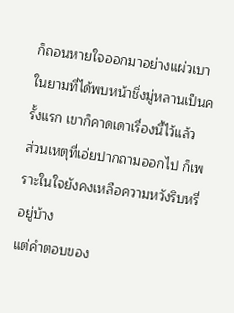ก็ถอนหายใจออกมาอย่างแผ่วเบา
ในยามที่ได้พบหน้าชิ่งมู่หลานเป็นครั้งแรก เขาก็คาดเดาเรื่องนี้ไว้แล้ว
ส่วนเหตุที่เอ่ยปากถามออกไป ก็เพราะในใจยังคงเหลือความหวังริบหรี่อยู่บ้าง
แต่คำตอบของ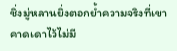ชิ่งมู่หลานยิ่งตอกย้ำความจริงที่เขาคาดเดาไว้ไม่มี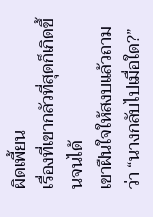ผิดเพี้ยน
เรื่องที่เขากลัวที่สุดก็เกิดขึ้นจนได้
เขาฝืนใจให้สงบแล้วถามว่า “นางกลับไปเมื่อใด?”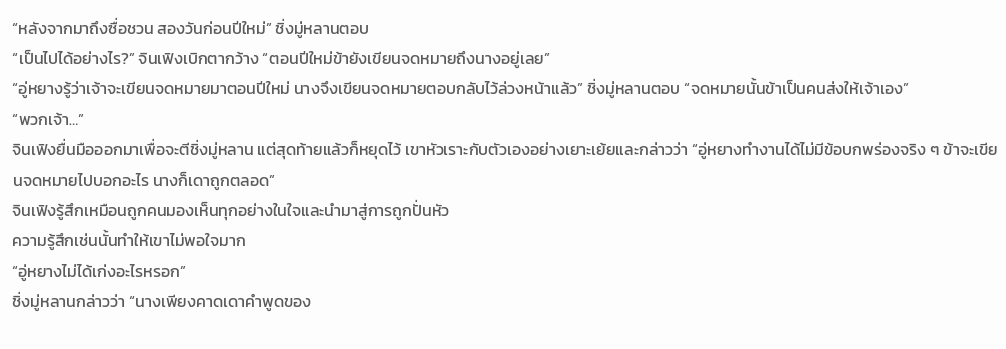“หลังจากมาถึงซื่อชวน สองวันก่อนปีใหม่” ชิ่งมู่หลานตอบ
“เป็นไปได้อย่างไร?” จินเฟิงเบิกตากว้าง “ตอนปีใหม่ข้ายังเขียนจดหมายถึงนางอยู่เลย”
“อู่หยางรู้ว่าเจ้าจะเขียนจดหมายมาตอนปีใหม่ นางจึงเขียนจดหมายตอบกลับไว้ล่วงหน้าแล้ว” ชิ่งมู่หลานตอบ “จดหมายนั้นข้าเป็นคนส่งให้เจ้าเอง”
“พวกเจ้า…”
จินเฟิงยื่นมือออกมาเพื่อจะตีชิ่งมู่หลาน แต่สุดท้ายแล้วก็หยุดไว้ เขาหัวเราะกับตัวเองอย่างเยาะเย้ยและกล่าวว่า “อู่หยางทำงานได้ไม่มีข้อบกพร่องจริง ๆ ข้าจะเขียนจดหมายไปบอกอะไร นางก็เดาถูกตลอด”
จินเฟิงรู้สึกเหมือนถูกคนมองเห็นทุกอย่างในใจและนำมาสู่การถูกปั่นหัว
ความรู้สึกเช่นนั้นทำให้เขาไม่พอใจมาก
“อู่หยางไม่ได้เก่งอะไรหรอก”
ชิ่งมู่หลานกล่าวว่า “นางเพียงคาดเดาคำพูดของ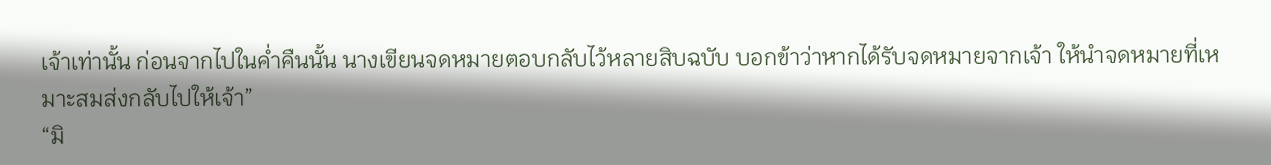เจ้าเท่านั้น ก่อนจากไปในค่ำคืนนั้น นางเขียนจดหมายตอบกลับไว้หลายสิบฉบับ บอกข้าว่าหากได้รับจดหมายจากเจ้า ให้นำจดหมายที่เหมาะสมส่งกลับไปให้เจ้า”
“มิ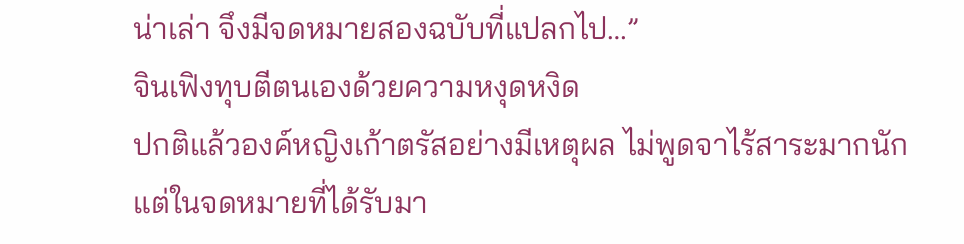น่าเล่า จึงมีจดหมายสองฉบับที่แปลกไป…”
จินเฟิงทุบตีตนเองด้วยความหงุดหงิด
ปกติแล้วองค์หญิงเก้าตรัสอย่างมีเหตุผล ไม่พูดจาไร้สาระมากนัก
แต่ในจดหมายที่ได้รับมา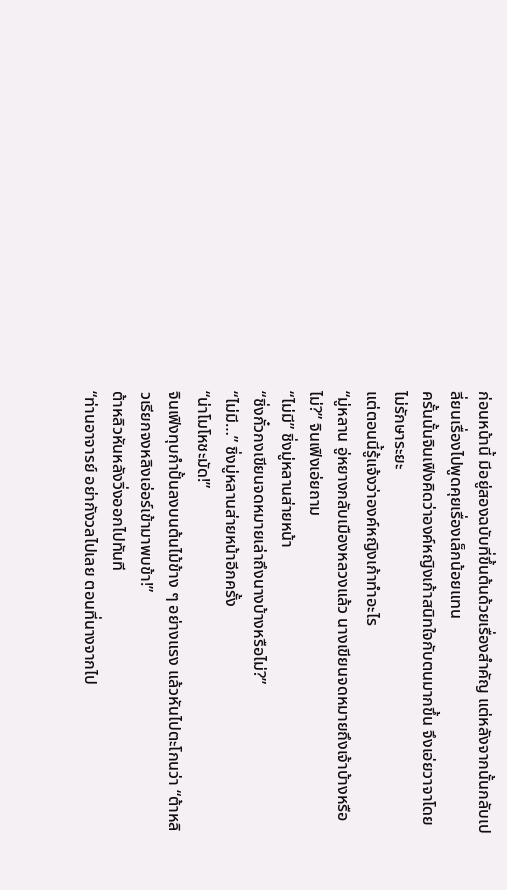ก่อนหน้านี้ มีอยู่สองฉบับที่ขึ้นต้นด้วยเรื่องสำคัญ แต่หลังจากนั้นกลับเปลี่ยนเรื่องไปพูดคุยเรื่องเล็กน้อยแทน
ครั้นนั้นจินเฟิงคิดว่าองค์หญิงเก้าสนิทใจกับตนมากขึ้น จึงเอ่ยวาจาโดยไม่รักษาระยะ
แต่ตอนนี้รู้แจ้งว่าองค์หญิงเก้าทำอะไร
“มู่หลาน อู่หยางกลับเมืองหลวงแล้ว นางเขียนจดหมายถึงเจ้าบ้างหรือไม่?” จินเฟิงเอ่ยถาม
“ไม่มี” ชิ่งมู่หลานส่ายหน้า
“ชิ่งกั๋วกงเขียนจดหมายเล่าถึงนางบ้างหรือไม่?”
“ไม่มี…” ชิ่งมู่หลานส่ายหน้าอีกครั้ง
“น่าโมโหชะมัด!”
จินเฟิงทุบกำปั้นลงบนต้นไม้ข้าง ๆ อย่างแรง แล้วหันไปตะโกนว่า “ต้าหลิวเรียกจงหลิงเอ่อร์เข้ามาพบข้า!”
ต้าหลิวหันหลังวิ่งออกไปทันที
“ท่านอาจารย์ อย่ากังวลไปเลย ตอนที่นางจากไป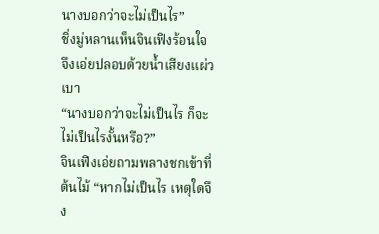นางบอกว่าจะไม่เป็นไร”
ชิ่งมู่หลานเห็นจินเฟิงร้อนใจ จึงเอ่ยปลอบด้วยน้ำเสียงแผ่วเบา
“นางบอกว่าจะไม่เป็นไร ก็จะไม่เป็นไรงั้นหรือ?”
จินเฟิงเอ่ยถามพลางชกเข้าที่ต้นไม้ “หากไม่เป็นไร เหตุใดจึง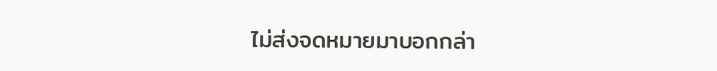ไม่ส่งจดหมายมาบอกกล่า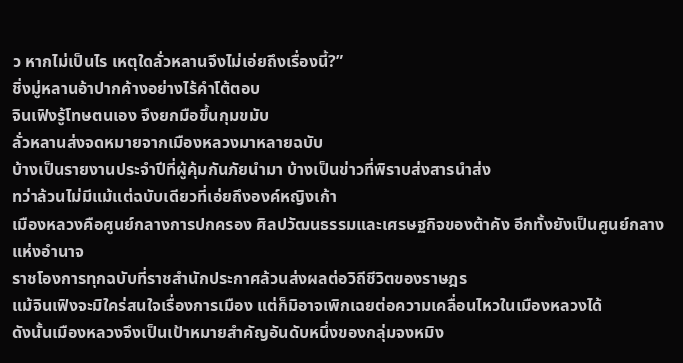ว หากไม่เป็นไร เหตุใดลั่วหลานจึงไม่เอ่ยถึงเรื่องนี้?”
ชิ่งมู่หลานอ้าปากค้างอย่างไร้คำโต้ตอบ
จินเฟิงรู้โทษตนเอง จึงยกมือขึ้นกุมขมับ
ลั่วหลานส่งจดหมายจากเมืองหลวงมาหลายฉบับ
บ้างเป็นรายงานประจำปีที่ผู้คุ้มกันภัยนำมา บ้างเป็นข่าวที่พิราบส่งสารนำส่ง
ทว่าล้วนไม่มีแม้แต่ฉบับเดียวที่เอ่ยถึงองค์หญิงเก้า
เมืองหลวงคือศูนย์กลางการปกครอง ศิลปวัฒนธรรมและเศรษฐกิจของต้าคัง อีกทั้งยังเป็นศูนย์กลางแห่งอำนาจ
ราชโองการทุกฉบับที่ราชสำนักประกาศล้วนส่งผลต่อวิถีชีวิตของราษฎร
แม้จินเฟิงจะมิใคร่สนใจเรื่องการเมือง แต่ก็มิอาจเพิกเฉยต่อความเคลื่อนไหวในเมืองหลวงได้
ดังนั้นเมืองหลวงจึงเป็นเป้าหมายสำคัญอันดับหนึ่งของกลุ่มจงหมิง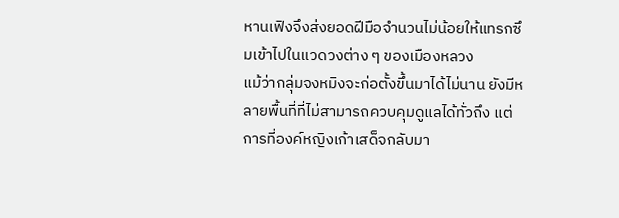หานเฟิงจึงส่งยอดฝีมือจำนวนไม่น้อยให้แทรกซึมเข้าไปในแวดวงต่าง ๆ ของเมืองหลวง
แม้ว่ากลุ่มจงหมิงจะก่อตั้งขึ้นมาได้ไม่นาน ยังมีหลายพื้นที่ที่ไม่สามารถควบคุมดูแลได้ทั่วถึง แต่การที่องค์หญิงเก้าเสด็จกลับมา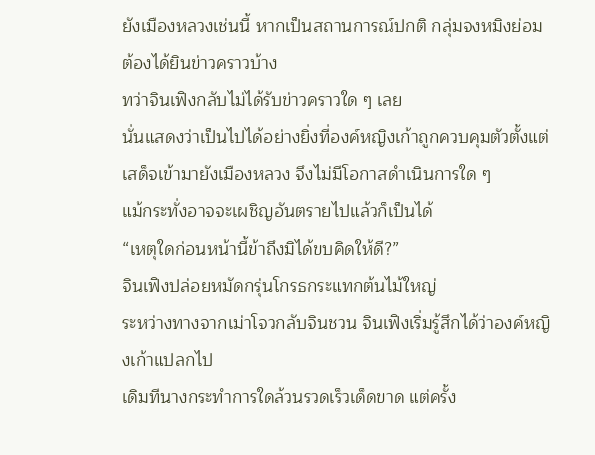ยังเมืองหลวงเช่นนี้ หากเป็นสถานการณ์ปกติ กลุ่มจงหมิงย่อมต้องได้ยินข่าวคราวบ้าง
ทว่าจินเฟิงกลับไม่ได้รับข่าวคราวใด ๆ เลย
นั่นแสดงว่าเป็นไปได้อย่างยิ่งที่องค์หญิงเก้าถูกควบคุมตัวตั้งแต่เสด็จเข้ามายังเมืองหลวง จึงไม่มีโอกาสดำเนินการใด ๆ
แม้กระทั่งอาจจะเผชิญอันตรายไปแล้วก็เป็นได้
“เหตุใดก่อนหน้านี้ข้าถึงมิได้ขบคิดให้ดี?”
จินเฟิงปล่อยหมัดกรุ่นโกรธกระแทกต้นไม้ใหญ่
ระหว่างทางจากเม่าโจวกลับจินชวน จินเฟิงเริ่มรู้สึกได้ว่าองค์หญิงเก้าแปลกไป
เดิมทีนางกระทำการใดล้วนรวดเร็วเด็ดขาด แต่ครั้ง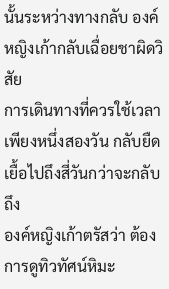นั้นระหว่างทางกลับ องค์หญิงเก้ากลับเฉื่อยชาผิดวิสัย
การเดินทางที่ควรใช้เวลาเพียงหนึ่งสองวัน กลับยืดเยื้อไปถึงสี่วันกว่าจะกลับถึง
องค์หญิงเก้าตรัสว่า ต้องการดูทิวทัศน์หิมะ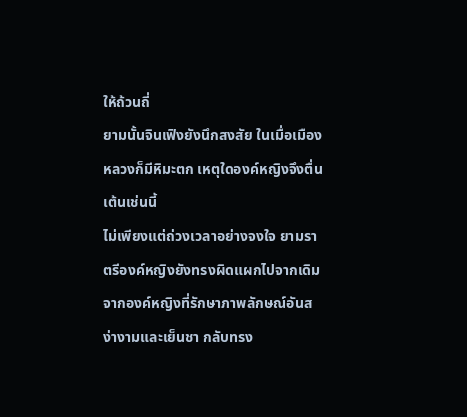ให้ถ้วนถี่
ยามนั้นจินเฟิงยังนึกสงสัย ในเมื่อเมืองหลวงก็มีหิมะตก เหตุใดองค์หญิงจึงตื่นเต้นเช่นนี้
ไม่เพียงแต่ถ่วงเวลาอย่างจงใจ ยามราตรีองค์หญิงยังทรงผิดแผกไปจากเดิม จากองค์หญิงที่รักษาภาพลักษณ์อันสง่างามและเย็นชา กลับทรง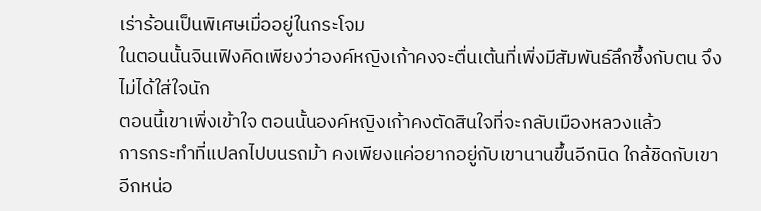เร่าร้อนเป็นพิเศษเมื่ออยู่ในกระโจม
ในตอนนั้นจินเฟิงคิดเพียงว่าองค์หญิงเก้าคงจะตื่นเต้นที่เพิ่งมีสัมพันธ์ลึกซึ้งกับตน จึงไม่ได้ใส่ใจนัก
ตอนนี้เขาเพิ่งเข้าใจ ตอนนั้นองค์หญิงเก้าคงตัดสินใจที่จะกลับเมืองหลวงแล้ว
การกระทำที่แปลกไปบนรถม้า คงเพียงแค่อยากอยู่กับเขานานขึ้นอีกนิด ใกล้ชิดกับเขาอีกหน่อ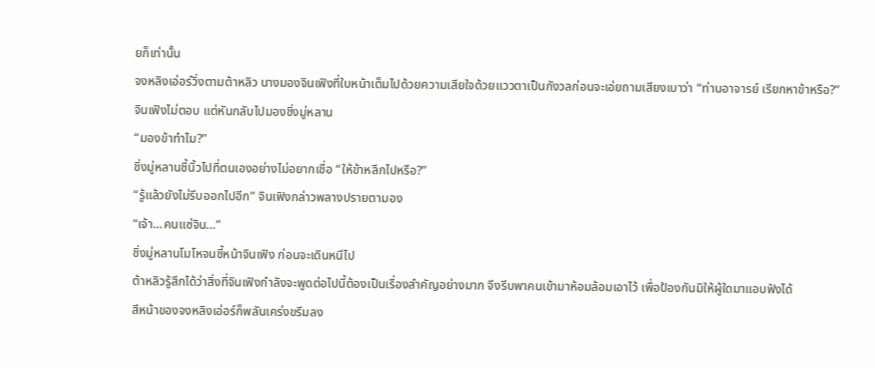ยก็เท่านั้น
จงหลิงเอ่อร์วิ่งตามต้าหลิว นางมองจินเฟิงที่ใบหน้าเต็มไปด้วยความเสียใจด้วยแววตาเป็นกังวลก่อนจะเอ่ยถามเสียงเบาว่า “ท่านอาจารย์ เรียกหาข้าหรือ?”
จินเฟิงไม่ตอบ แต่หันกลับไปมองชิ่งมู่หลาน
“มองข้าทำไม?”
ชิ่งมู่หลานชี้นิ้วไปที่ตนเองอย่างไม่อยากเชื่อ “ให้ข้าหลีกไปหรือ?”
“รู้แล้วยังไม่รีบออกไปอีก” จินเฟิงกล่าวพลางปรายตามอง
“เจ้า…คนแซ่จิน…”
ชิ่งมู่หลานโมโหจนชี้หน้าจินเฟิง ก่อนจะเดินหนีไป
ต้าหลิวรู้สึกได้ว่าสิ่งที่จินเฟิงกำลังจะพูดต่อไปนี้ต้องเป็นเรื่องสำคัญอย่างมาก จึงรีบพาคนเข้ามาห้อมล้อมเอาไว้ เพื่อป้องกันมิให้ผู้ใดมาแอบฟังได้
สีหน้าของจงหลิงเอ่อร์ก็พลันเคร่งขรึมลง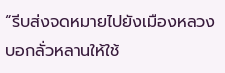“รีบส่งจดหมายไปยังเมืองหลวง บอกลั่วหลานให้ใช้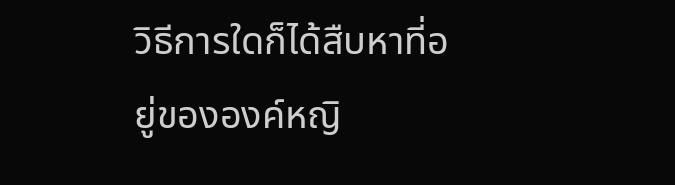วิธีการใดก็ได้สืบหาที่อยู่ขององค์หญิ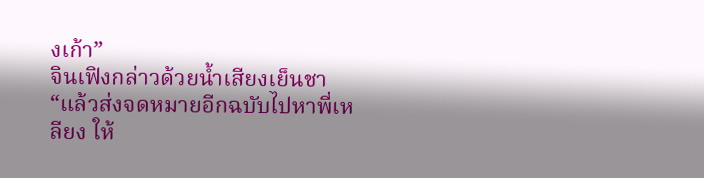งเก้า”
จินเฟิงกล่าวด้วยน้ำเสียงเย็นชา “แล้วส่งจดหมายอีกฉบับไปหาพี่เหลียง ให้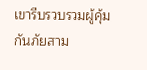เขารีบรวบรวมผู้คุ้มกันภัยสาม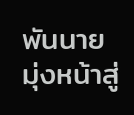พันนาย มุ่งหน้าสู่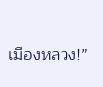เมืองหลวง!”